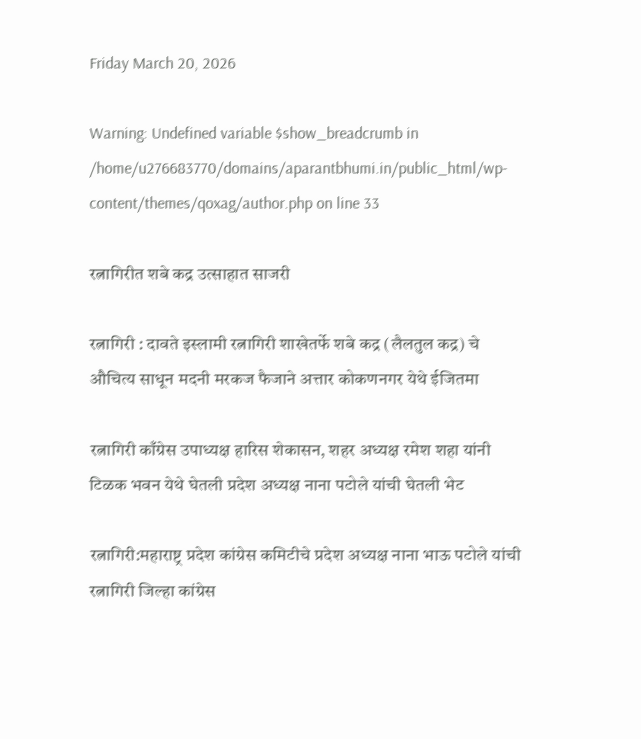Friday March 20, 2026

Warning: Undefined variable $show_breadcrumb in /home/u276683770/domains/aparantbhumi.in/public_html/wp-content/themes/qoxag/author.php on line 33

रत्नागिरीत शबे कद्र उत्साहात साजरी

रत्नागिरी : दावते इस्लामी रत्नागिरी शाखेतर्फे शबे कद्र (लैलतुल कद्र) चे औचित्य साधून मदनी मरकज फैजाने अत्तार कोकणनगर येथे ईजितमा

रत्नागिरी काँग्रेस उपाध्यक्ष हारिस शेकासन, शहर अध्यक्ष रमेश शहा यांनी टिळक भवन येथे घेतली प्रदेश अध्यक्ष नाना पटोले यांची घेतली भेट

रत्नागिरी:महाराष्ट्र प्रदेश कांग्रेस कमिटीचे प्रदेश अध्यक्ष नाना भाऊ पटोले यांची रत्नागिरी जिल्हा कांग्रेस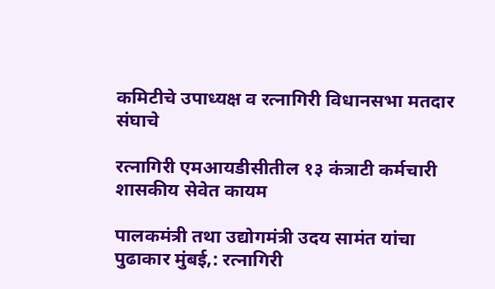कमिटीचे उपाध्यक्ष व रत्नागिरी विधानसभा मतदार संघाचे

रत्नागिरी एमआयडीसीतील १३ कंत्राटी कर्मचारी शासकीय सेवेत कायम

पालकमंत्री तथा उद्योगमंत्री उदय सामंत यांचा पुढाकार मुंबई,: रत्नागिरी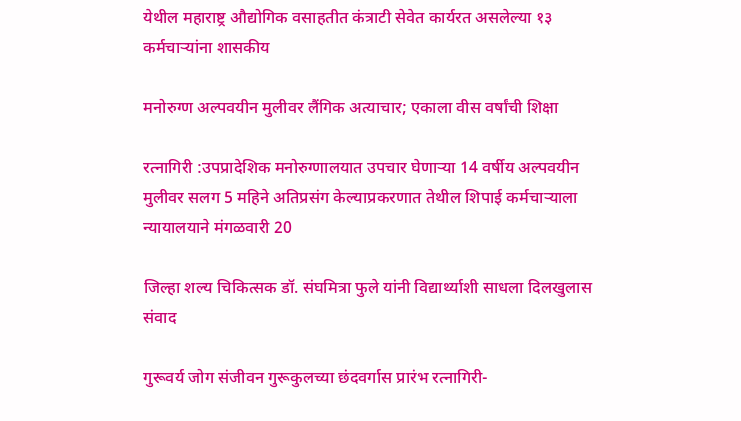येथील महाराष्ट्र औद्योगिक वसाहतीत कंत्राटी सेवेत कार्यरत असलेल्या १३ कर्मचाऱ्यांना शासकीय

मनोरुग्ण अल्पवयीन मुलीवर लैंगिक अत्याचार; एकाला वीस वर्षांची शिक्षा

रत्नागिरी :उपप्रादेशिक मनोरुग्णालयात उपचार घेणार्‍या 14 वर्षीय अल्पवयीन मुलीवर सलग 5 महिने अतिप्रसंग केल्याप्रकरणात तेथील शिपाई कर्मचार्‍याला न्यायालयाने मंगळवारी 20

जिल्हा शल्य चिकित्सक डॉ. संघमित्रा फुले यांनी विद्यार्थ्याशी साधला दिलखुलास संवाद

गुरूवर्य जोग संजीवन गुरूकुलच्या छंदवर्गास प्रारंभ रत्नागिरी-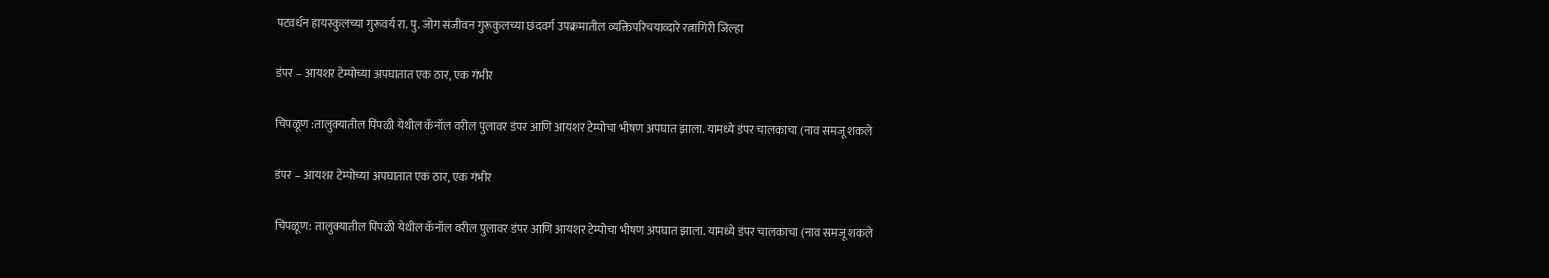पटवर्धन हायस्कुलच्या गुरूवर्य रा. पु. जोग संजीवन गुरूकुलच्या छंदवर्ग उपक्रमातील व्यक्तिपरिचयाव्दारे रत्नागिरी जिल्हा

डंपर – आयशर टेम्पोच्या अपघातात एक ठार, एक गंभीर

चिपळूण :तालुक्यातील पिंपळी येथील कॅनॉल वरील पुलावर डंपर आणि आयशर टेम्पोचा भीषण अपघात झाला. यामध्ये डंपर चालकाचा (नाव समजू शकले

डंपर – आयशर टेम्पोच्या अपघातात एक ठार, एक गंभीर

चिपळूण: तालुक्यातील पिंपळी येथील कॅनॉल वरील पुलावर डंपर आणि आयशर टेम्पोचा भीषण अपघात झाला. यामध्ये डंपर चालकाचा (नाव समजू शकले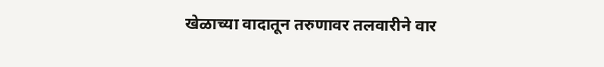खेळाच्या वादातून तरुणावर तलवारीने वार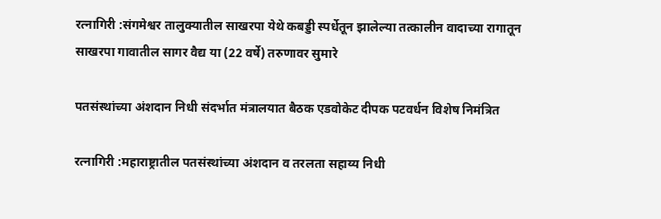रत्नागिरी :संगमेश्वर तालुक्यातील साखरपा येथे कबड्डी स्पर्धेतून झालेल्या तत्कालीन वादाच्या रागातून साखरपा गावातील सागर वैद्य या (22 वर्षे) तरुणावर सुमारे

पतसंस्थांच्या अंशदान निधी संदर्भात मंत्रालयात बैठक एडवोकेट दीपक पटवर्धन विशेष निमंत्रित

रत्नागिरी :महाराष्ट्रातील पतसंस्थांच्या अंशदान व तरलता सहाय्य निधी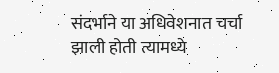संदर्भाने या अधिवेशनात चर्चा झाली होती त्यामध्ये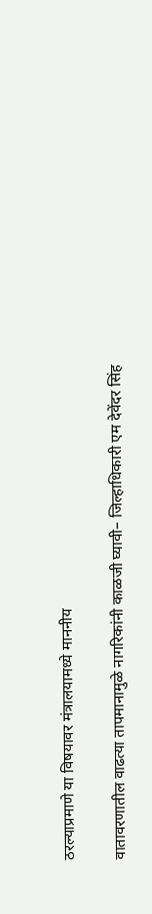ठरल्याप्रमाणे या विषयावर मंत्रालयामध्ये माननीय

वातावरणातील वाढत्या तापमानामुळे नागरिकांनी काळजी घ्यावी– जिल्हाधिकारी एम देवेंदर सिंह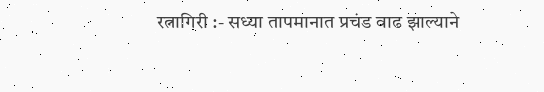रत्नागिरी :- सध्या तापमानात प्रचंड वाढ झाल्याने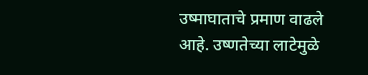उष्माघाताचे प्रमाण वाढले आहे. उष्णतेच्या लाटेमुळे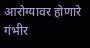आरोग्यावर होणारे गंभीर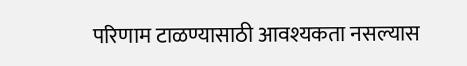परिणाम टाळण्यासाठी आवश्यकता नसल्यास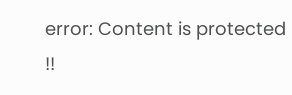error: Content is protected !!